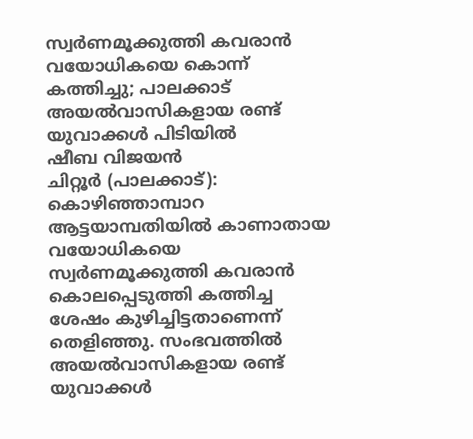സ്വർണമൂക്കുത്തി കവരാൻ വയോധികയെ കൊന്ന് കത്തിച്ചു; പാലക്കാട് അയൽവാസികളായ രണ്ട് യുവാക്കൾ പിടിയിൽ
ഷീബ വിജയൻ
ചിറ്റൂർ (പാലക്കാട്): കൊഴിഞ്ഞാമ്പാറ ആട്ടയാമ്പതിയിൽ കാണാതായ വയോധികയെ സ്വർണമൂക്കുത്തി കവരാൻ കൊലപ്പെടുത്തി കത്തിച്ച ശേഷം കുഴിച്ചിട്ടതാണെന്ന് തെളിഞ്ഞു. സംഭവത്തിൽ അയൽവാസികളായ രണ്ട് യുവാക്കൾ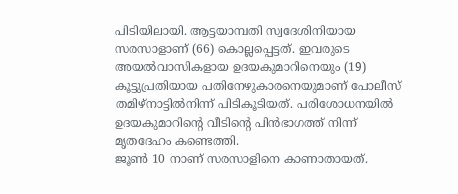പിടിയിലായി. ആട്ടയാമ്പതി സ്വദേശിനിയായ സരസാളാണ് (66) കൊല്ലപ്പെട്ടത്. ഇവരുടെ അയൽവാസികളായ ഉദയകുമാറിനെയും (19) കൂട്ടുപ്രതിയായ പതിനേഴുകാരനെയുമാണ് പോലീസ് തമിഴ്നാട്ടിൽനിന്ന് പിടികൂടിയത്. പരിശോധനയിൽ ഉദയകുമാറിന്റെ വീടിന്റെ പിൻഭാഗത്ത് നിന്ന് മൃതദേഹം കണ്ടെത്തി.
ജൂൺ 10 നാണ് സരസാളിനെ കാണാതായത്.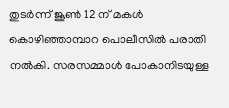തുടർന്ന് ജൂൺ 12 ന് മകൾ കൊഴിഞ്ഞാമ്പാറ പൊലീസിൽ പരാതി നൽകി. സരസമ്മാൾ പോകാനിടയുള്ള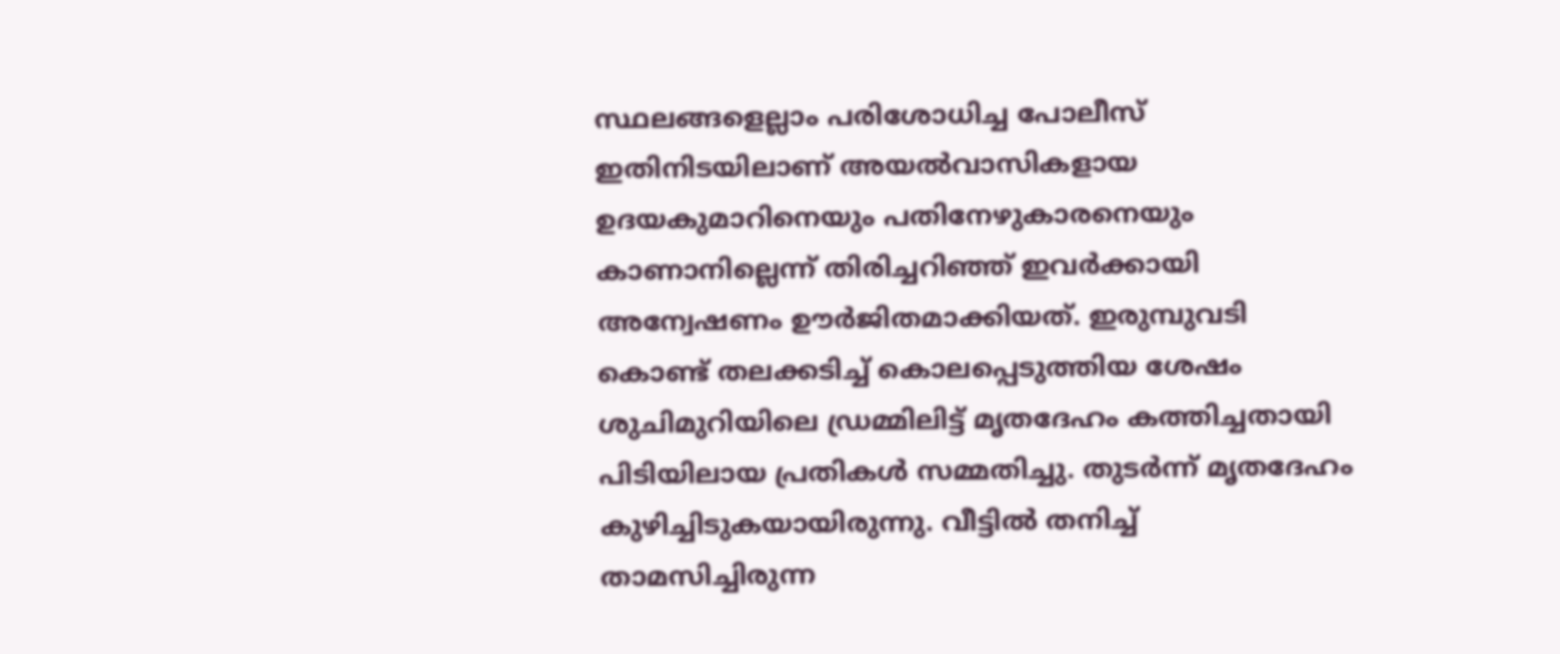സ്ഥലങ്ങളെല്ലാം പരിശോധിച്ച പോലീസ് ഇതിനിടയിലാണ് അയൽവാസികളായ ഉദയകുമാറിനെയും പതിനേഴുകാരനെയും കാണാനില്ലെന്ന് തിരിച്ചറിഞ്ഞ് ഇവർക്കായി അന്വേഷണം ഊർജിതമാക്കിയത്. ഇരുമ്പുവടി കൊണ്ട് തലക്കടിച്ച് കൊലപ്പെടുത്തിയ ശേഷം ശുചിമുറിയിലെ ഡ്രമ്മിലിട്ട് മൃതദേഹം കത്തിച്ചതായി പിടിയിലായ പ്രതികൾ സമ്മതിച്ചു. തുടർന്ന് മൃതദേഹം കുഴിച്ചിടുകയായിരുന്നു. വീട്ടിൽ തനിച്ച് താമസിച്ചിരുന്ന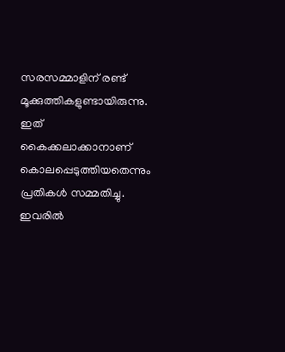സരസമ്മാളിന് രണ്ട് മൂക്കുത്തികളുണ്ടായിരുന്നു. ഇത് കൈക്കലാക്കാനാണ് കൊലപ്പെടുത്തിയതെന്നും പ്രതികൾ സമ്മതിച്ചു. ഇവരിൽ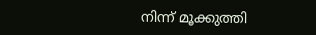നിന്ന് മൂക്കുത്തി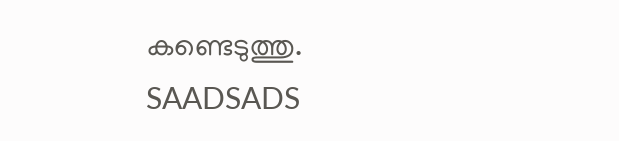കണ്ടെടുത്തു.
SAADSADS